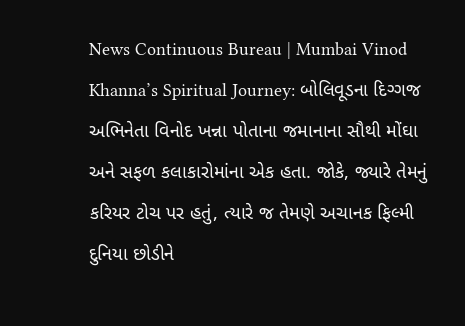News Continuous Bureau | Mumbai Vinod Khanna’s Spiritual Journey: બોલિવૂડના દિગ્ગજ અભિનેતા વિનોદ ખન્ના પોતાના જમાનાના સૌથી મોંઘા અને સફળ કલાકારોમાંના એક હતા. જોકે, જ્યારે તેમનું કરિયર ટોચ પર હતું, ત્યારે જ તેમણે અચાનક ફિલ્મી દુનિયા છોડીને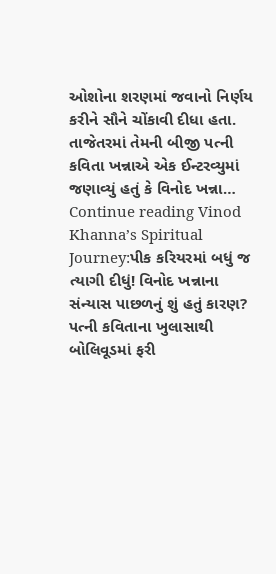ઓશોના શરણમાં જવાનો નિર્ણય કરીને સૌને ચોંકાવી દીધા હતા. તાજેતરમાં તેમની બીજી પત્ની કવિતા ખન્નાએ એક ઈન્ટરવ્યુમાં જણાવ્યું હતું કે વિનોદ ખન્ના… Continue reading Vinod Khanna’s Spiritual Journey:પીક કરિયરમાં બધું જ ત્યાગી દીધું! વિનોદ ખન્નાના સંન્યાસ પાછળનું શું હતું કારણ? પત્ની કવિતાના ખુલાસાથી બોલિવૂડમાં ફરી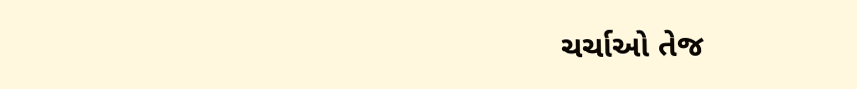ચર્ચાઓ તેજ